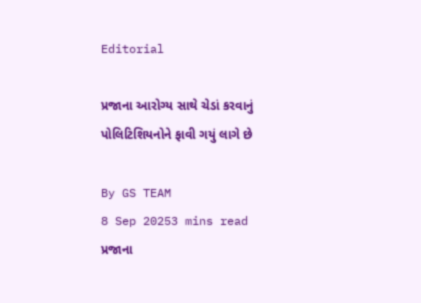Editorial

પ્રજાના આરોગ્ય સાથે ચેડાં કરવાનું પોલિટિશિયનોને ફાવી ગયું લાગે છે

By GS TEAM
8 Sep 20253 mins read
પ્રજાના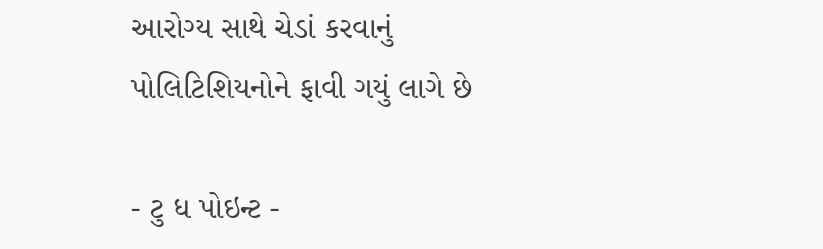આરોગ્ય સાથે ચેડાં કરવાનું પોલિટિશિયનોને ફાવી ગયું લાગે છે

- ટુ ધ પોઇન્ટ -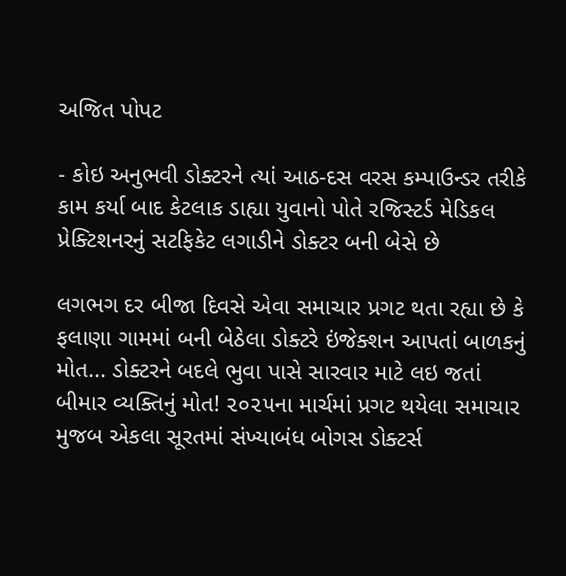અજિત પોપટ

- કોઇ અનુભવી ડોક્ટરને ત્યાં આઠ-દસ વરસ કમ્પાઉન્ડર તરીકે કામ કર્યા બાદ કેટલાક ડાહ્યા યુવાનો પોતે રજિસ્ટર્ડ મેડિકલ પ્રેક્ટિશનરનું સટફિકેટ લગાડીને ડોક્ટર બની બેસે છે

લગભગ દર બીજા દિવસે એવા સમાચાર પ્રગટ થતા રહ્યા છે કે ફલાણા ગામમાં બની બેઠેલા ડોક્ટરે ઇંજેક્શન આપતાં બાળકનું મોત... ડોક્ટરને બદલે ભુવા પાસે સારવાર માટે લઇ જતાં બીમાર વ્યક્તિનું મોત! ૨૦૨૫ના માર્ચમાં પ્રગટ થયેલા સમાચાર મુજબ એકલા સૂરતમાં સંખ્યાબંધ બોગસ ડોક્ટર્સ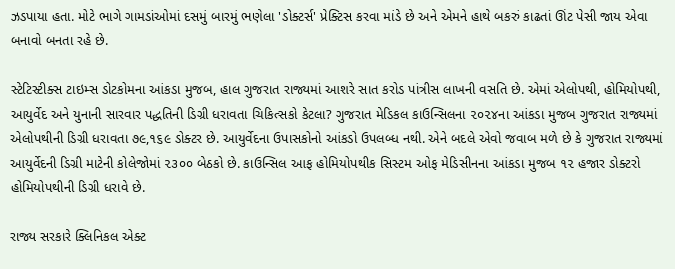ઝડપાયા હતા. મોટે ભાગે ગામડાંઓમાં દસમું બારમું ભણેલા 'ડોક્ટર્સ' પ્રેક્ટિસ કરવા માંડે છે અને એમને હાથે બકરું કાઢતાં ઊંટ પેસી જાય એવા બનાવો બનતા રહે છે.

સ્ટેટિસ્ટીક્સ ટાઇમ્સ ડોટકોમના આંકડા મુજબ, હાલ ગુજરાત રાજ્યમાં આશરે સાત કરોડ પાંત્રીસ લાખની વસતિ છે. એમાં એલોપથી, હોમિયોપથી, આયુર્વેદ અને યુનાની સારવાર પદ્ધતિની ડિગ્રી ધરાવતા ચિકિત્સકો કેટલા? ગુજરાત મેડિકલ કાઉન્સિલના ૨૦૨૪ના આંકડા મુજબ ગુજરાત રાજ્યમાં એલોપથીની ડિગ્રી ધરાવતા ૭૯,૧૬૯ ડોક્ટર છે. આયુર્વેદના ઉપાસકોનો આંકડો ઉપલબ્ધ નથી. એને બદલે એવો જવાબ મળે છે કે ગુજરાત રાજ્યમાં આયુર્વેદની ડિગ્રી માટેની કોલેજોમાં ૨૩૦૦ બેઠકો છે. કાઉન્સિલ આફ હોમિયોપથીક સિસ્ટમ ઓફ મેડિસીનના આંકડા મુજબ ૧૨ હજાર ડોક્ટરો હોમિયોપથીની ડિગ્રી ધરાવે છે.

રાજ્ય સરકારે ક્લિનિકલ એક્ટ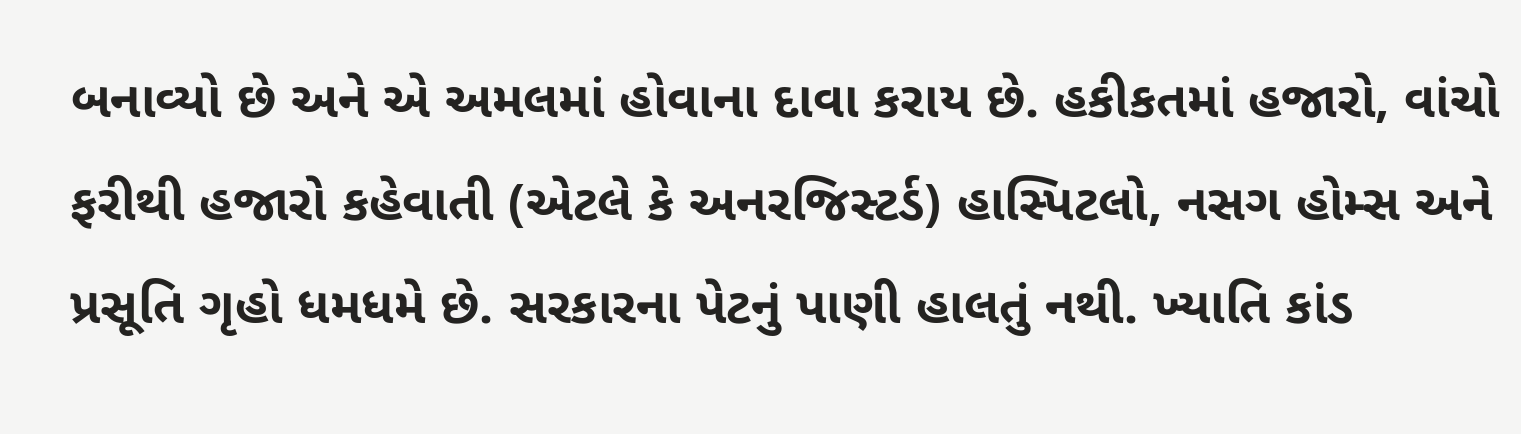બનાવ્યો છે અને એ અમલમાં હોવાના દાવા કરાય છે. હકીકતમાં હજારો, વાંચો ફરીથી હજારો કહેવાતી (એટલે કે અનરજિસ્ટર્ડ) હાસ્પિટલો, નસગ હોમ્સ અને પ્રસૂતિ ગૃહો ધમધમે છે. સરકારના પેટનું પાણી હાલતું નથી. ખ્યાતિ કાંડ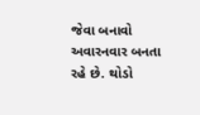જેવા બનાવો અવારનવાર બનતા રહે છે. થોડો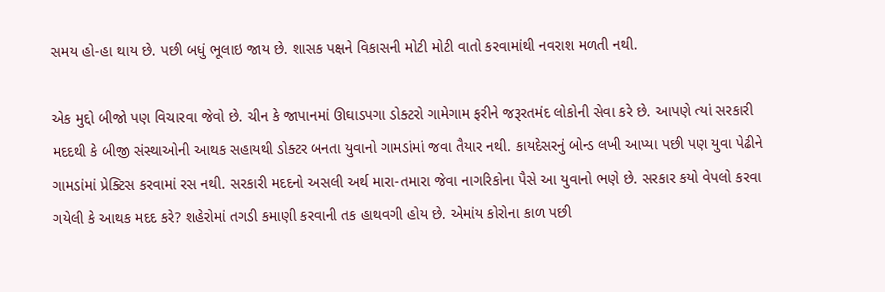સમય હો-હા થાય છે. પછી બધું ભૂલાઇ જાય છે. શાસક પક્ષને વિકાસની મોટી મોટી વાતો કરવામાંથી નવરાશ મળતી નથી.

એક મુદ્દો બીજો પણ વિચારવા જેવો છે. ચીન કે જાપાનમાં ઊઘાડપગા ડોક્ટરો ગામેગામ ફરીને જરૂરતમંદ લોકોની સેવા કરે છે. આપણે ત્યાં સરકારી મદદથી કે બીજી સંસ્થાઓની આથક સહાયથી ડોક્ટર બનતા યુવાનો ગામડાંમાં જવા તૈયાર નથી. કાયદેસરનું બોન્ડ લખી આપ્યા પછી પણ યુવા પેઢીને ગામડાંમાં પ્રેક્ટિસ કરવામાં રસ નથી. સરકારી મદદનો અસલી અર્થ મારા-તમારા જેવા નાગરિકોના પૈસે આ યુવાનો ભણે છે. સરકાર કયો વેપલો કરવા ગયેલી કે આથક મદદ કરે? શહેરોમાં તગડી કમાણી કરવાની તક હાથવગી હોય છે. એમાંય કોરોના કાળ પછી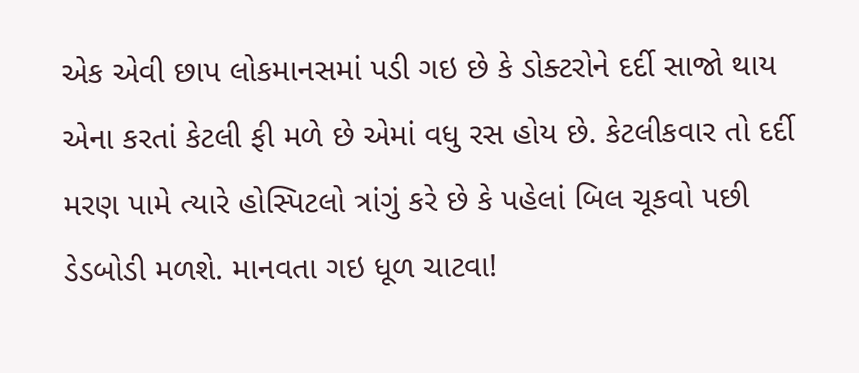એક એવી છાપ લોકમાનસમાં પડી ગઇ છે કે ડોક્ટરોને દર્દી સાજો થાય એના કરતાં કેટલી ફી મળે છે એમાં વધુ રસ હોય છે. કેટલીકવાર તો દર્દી મરણ પામે ત્યારે હોસ્પિટલો ત્રાંગું કરે છે કે પહેલાં બિલ ચૂકવો પછી ડેડબોડી મળશે. માનવતા ગઇ ધૂળ ચાટવા!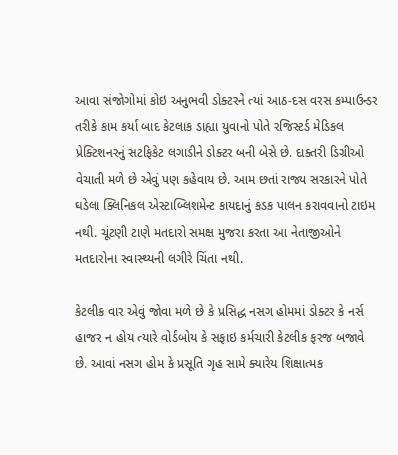આવા સંજોગોમાં કોઇ અનુભવી ડોક્ટરને ત્યાં આઠ-દસ વરસ કમ્પાઉન્ડર તરીકે કામ કર્યા બાદ કેટલાક ડાહ્યા યુવાનો પોતે રજિસ્ટર્ડ મેડિકલ પ્રેક્ટિશનરનું સટફિકેટ લગાડીને ડોક્ટર બની બેસે છે. દાક્તરી ડિગ્રીઓ વેચાતી મળે છે એવું પણ કહેવાય છે. આમ છતાં રાજ્ય સરકારને પોતે ઘડેલા ક્લિનિકલ એસ્ટાબ્લિશમેન્ટ કાયદાનું કડક પાલન કરાવવાનો ટાઇમ નથી. ચૂંટણી ટાણે મતદારો સમક્ષ મુજરા કરતા આ નેતાજીઓને મતદારોના સ્વાસ્થ્યની લગીરે ચિંતા નથી.

કેટલીક વાર એવું જોવા મળે છે કે પ્રસિદ્ધ નસગ હોમમાં ડોક્ટર કે નર્સ હાજર ન હોય ત્યારે વોર્ડબોય કે સફાઇ કર્મચારી કેટલીક ફરજ બજાવે છે. આવાં નસગ હોમ કે પ્રસૂતિ ગૃહ સામે ક્યારેય શિક્ષાત્મક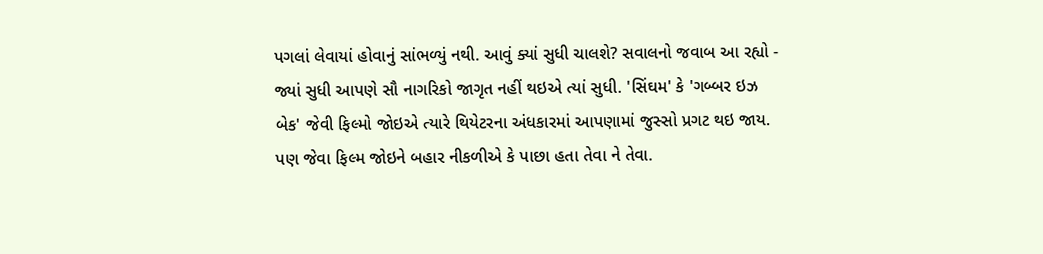પગલાં લેવાયાં હોવાનું સાંભળ્યું નથી. આવું ક્યાં સુધી ચાલશે? સવાલનો જવાબ આ રહ્યો - જ્યાં સુધી આપણે સૌ નાગરિકો જાગૃત નહીં થઇએ ત્યાં સુધી. 'સિંઘમ' કે 'ગબ્બર ઇઝ બેક' જેવી ફિલ્મો જોઇએ ત્યારે થિયેટરના અંધકારમાં આપણામાં જુસ્સો પ્રગટ થઇ જાય. પણ જેવા ફિલ્મ જોઇને બહાર નીકળીએ કે પાછા હતા તેવા ને તેવા.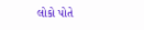લોકો પોતે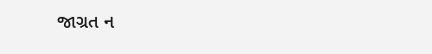જાગ્રત ન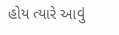હોય ત્યારે આવું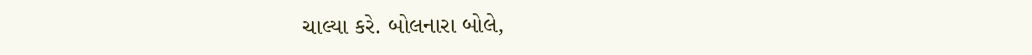ચાલ્યા કરે. બોલનારા બોલે,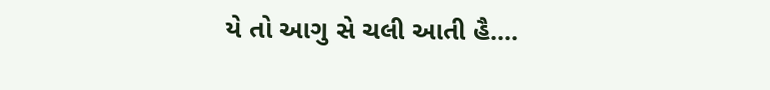યે તો આગુ સે ચલી આતી હૈ....